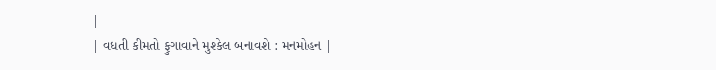|
| વધતી કીમતો ફુગાવાને મુશ્કેલ બનાવશે : મનમોહન |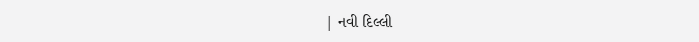| નવી દિલ્લી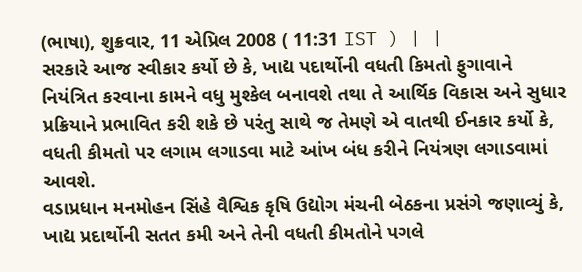(ભાષા), શુક્રવાર, 11 એપ્રિલ 2008 ( 11:31 IST ) | |
સરકારે આજ સ્વીકાર કર્યો છે કે, ખાદ્ય પદાર્થોની વધતી કિમતો ફુગાવાને નિયંત્રિત કરવાના કામને વધુ મુશ્કેલ બનાવશે તથા તે આર્થિક વિકાસ અને સુધાર પ્રક્રિયાને પ્રભાવિત કરી શકે છે પરંતુ સાથે જ તેમણે એ વાતથી ઈનકાર કર્યો કે, વધતી કીમતો પર લગામ લગાડવા માટે આંખ બંધ કરીને નિયંત્રણ લગાડવામાં આવશે.
વડાપ્રધાન મનમોહન સિંહે વૈશ્વિક કૃષિ ઉદ્યોગ મંચની બેઠકના પ્રસંગે જણાવ્યું કે, ખાદ્ય પ્રદાર્થોની સતત કમી અને તેની વધતી કીમતોને પગલે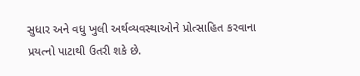સુધાર અને વધુ ખુલી અર્થવ્યવસ્થાઓને પ્રોત્સાહિત કરવાના પ્રયત્નો પાટાથી ઉતરી શકે છે.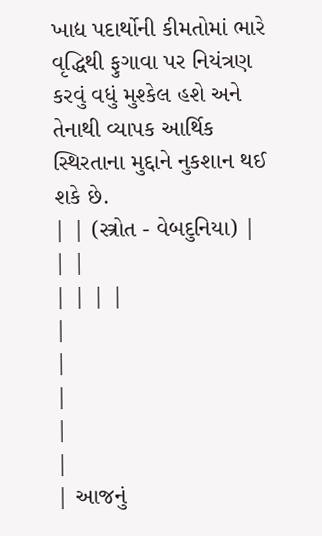ખાદ્ય પદાર્થોની કીમતોમાં ભારે વૃદ્ધિથી ફુગાવા પર નિયંત્રણ કરવું વધું મુશ્કેલ હશે અને તેનાથી વ્યાપક આર્થિક સ્થિરતાના મુદ્દાને નુકશાન થઈ શકે છે.
| | (સ્ત્રોત - વેબદુનિયા) |
| |
| | | |
|
|
|
|
|
| આજનું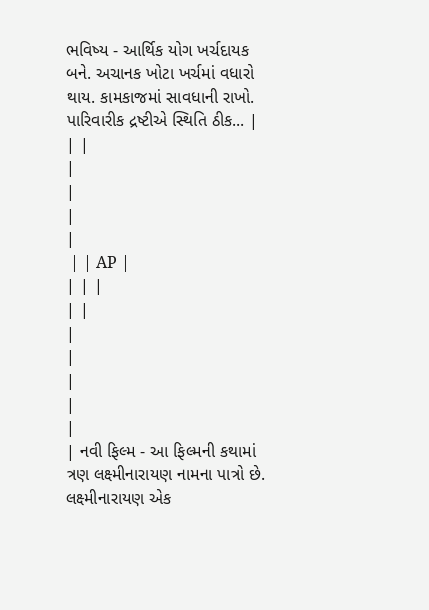ભવિષ્ય - આર્થિક યોગ ખર્ચદાયક બને. અચાનક ખોટા ખર્ચમાં વધારો થાય. કામકાજમાં સાવધાની રાખો. પારિવારીક દ્રષ્ટીએ સ્થિતિ ઠીક... |
| |
|
|
|
|
 | | AP |
| | |
| |
|
|
|
|
|
| નવી ફિલ્મ - આ ફિલ્મની કથામાં ત્રણ લક્ષ્મીનારાયણ નામના પાત્રો છે. લક્ષ્મીનારાયણ એક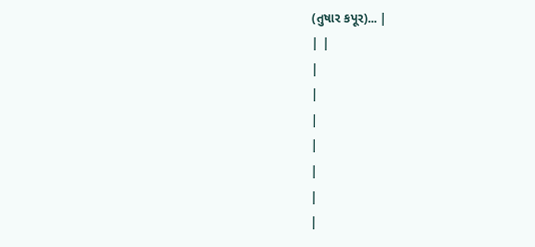(તુષાર કપૂર)... |
| |
|
|
|
|
|
|
|